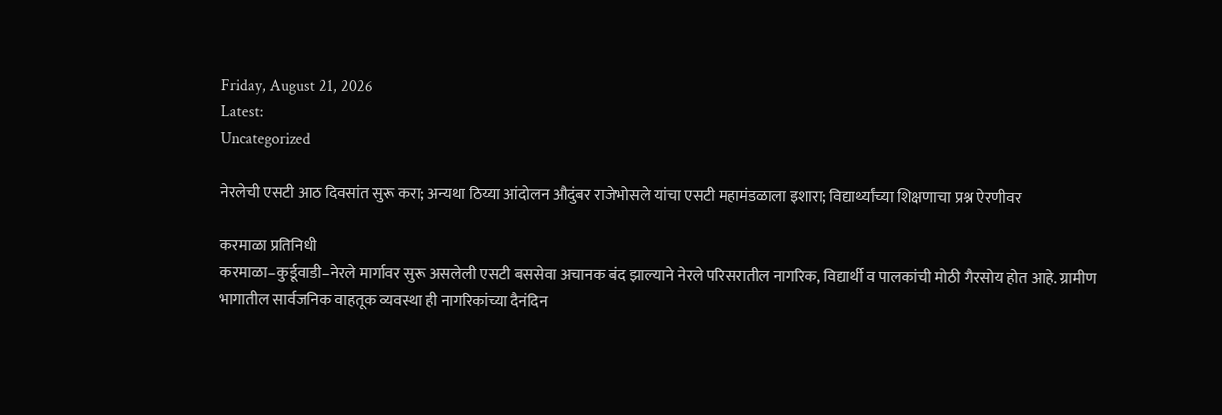Friday, August 21, 2026
Latest:
Uncategorized

नेरलेची एसटी आठ दिवसांत सुरू करा; अन्यथा ठिय्या आंदोलन औदुंबर राजेभोसले यांचा एसटी महामंडळाला इशारा; विद्यार्थ्यांच्या शिक्षणाचा प्रश्न ऐरणीवर

करमाळा प्रतिनिधी
करमाळा–कुर्डूवाडी–नेरले मार्गावर सुरू असलेली एसटी बससेवा अचानक बंद झाल्याने नेरले परिसरातील नागरिक, विद्यार्थी व पालकांची मोठी गैरसोय होत आहे. ग्रामीण भागातील सार्वजनिक वाहतूक व्यवस्था ही नागरिकांच्या दैनंदिन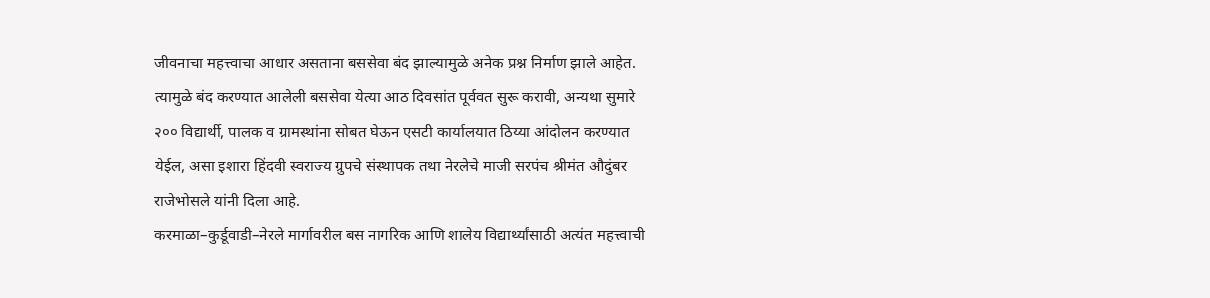जीवनाचा महत्त्वाचा आधार असताना बससेवा बंद झाल्यामुळे अनेक प्रश्न निर्माण झाले आहेत. त्यामुळे बंद करण्यात आलेली बससेवा येत्या आठ दिवसांत पूर्ववत सुरू करावी, अन्यथा सुमारे २०० विद्यार्थी, पालक व ग्रामस्थांना सोबत घेऊन एसटी कार्यालयात ठिय्या आंदोलन करण्यात येईल, असा इशारा हिंदवी स्वराज्य ग्रुपचे संस्थापक तथा नेरलेचे माजी सरपंच श्रीमंत औदुंबर राजेभोसले यांनी दिला आहे.
करमाळा–कुर्डूवाडी–नेरले मार्गावरील बस नागरिक आणि शालेय विद्यार्थ्यांसाठी अत्यंत महत्त्वाची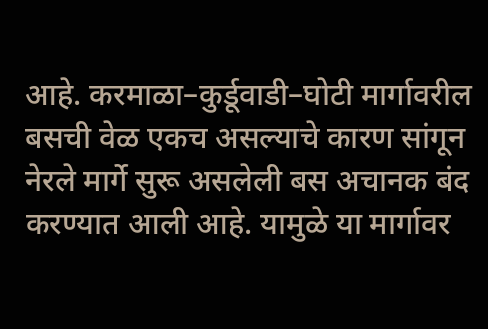आहे. करमाळा–कुर्डूवाडी–घोटी मार्गावरील बसची वेळ एकच असल्याचे कारण सांगून नेरले मार्गे सुरू असलेली बस अचानक बंद करण्यात आली आहे. यामुळे या मार्गावर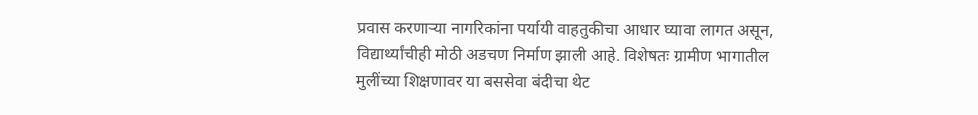प्रवास करणाऱ्या नागरिकांना पर्यायी वाहतुकीचा आधार घ्यावा लागत असून, विद्यार्थ्यांचीही मोठी अडचण निर्माण झाली आहे. विशेषतः ग्रामीण भागातील मुलींच्या शिक्षणावर या बससेवा बंदीचा थेट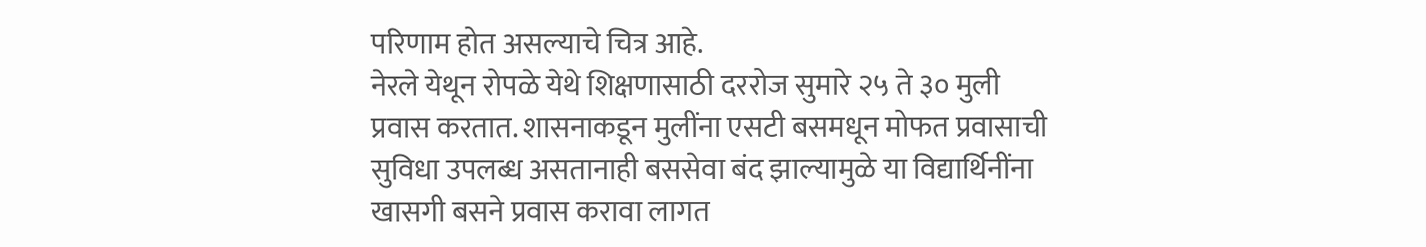परिणाम होत असल्याचे चित्र आहे.
नेरले येथून रोपळे येथे शिक्षणासाठी दररोज सुमारे २५ ते ३० मुली प्रवास करतात. शासनाकडून मुलींना एसटी बसमधून मोफत प्रवासाची सुविधा उपलब्ध असतानाही बससेवा बंद झाल्यामुळे या विद्यार्थिनींना खासगी बसने प्रवास करावा लागत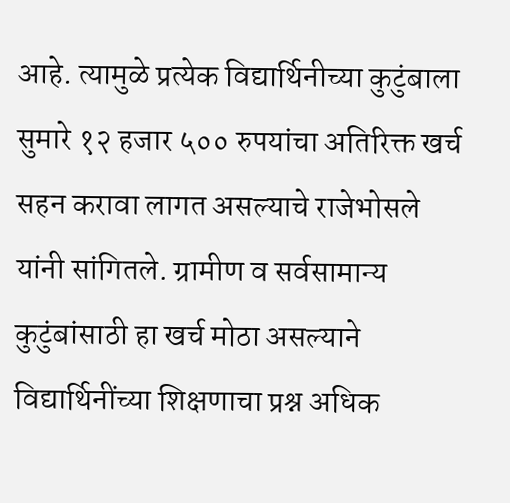आहे. त्यामुळे प्रत्येक विद्यार्थिनीच्या कुटुंबाला सुमारे १२ हजार ५०० रुपयांचा अतिरिक्त खर्च सहन करावा लागत असल्याचे राजेभोसले यांनी सांगितले. ग्रामीण व सर्वसामान्य कुटुंबांसाठी हा खर्च मोठा असल्याने विद्यार्थिनींच्या शिक्षणाचा प्रश्न अधिक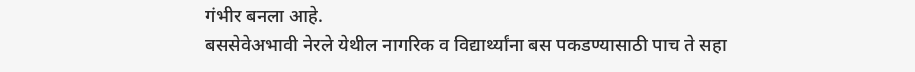गंभीर बनला आहे.
बससेवेअभावी नेरले येथील नागरिक व विद्यार्थ्यांना बस पकडण्यासाठी पाच ते सहा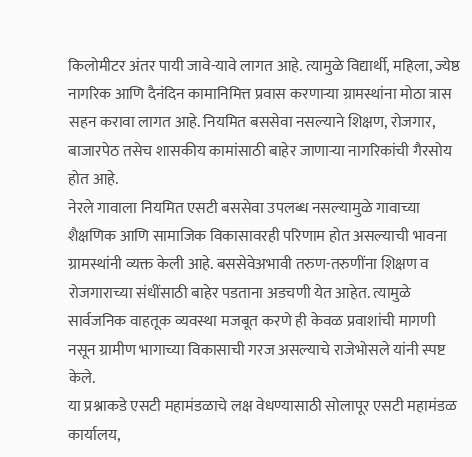किलोमीटर अंतर पायी जावे-यावे लागत आहे. त्यामुळे विद्यार्थी, महिला, ज्येष्ठ नागरिक आणि दैनंदिन कामानिमित्त प्रवास करणाऱ्या ग्रामस्थांना मोठा त्रास सहन करावा लागत आहे. नियमित बससेवा नसल्याने शिक्षण, रोजगार, बाजारपेठ तसेच शासकीय कामांसाठी बाहेर जाणाऱ्या नागरिकांची गैरसोय होत आहे.
नेरले गावाला नियमित एसटी बससेवा उपलब्ध नसल्यामुळे गावाच्या शैक्षणिक आणि सामाजिक विकासावरही परिणाम होत असल्याची भावना ग्रामस्थांनी व्यक्त केली आहे. बससेवेअभावी तरुण-तरुणींना शिक्षण व रोजगाराच्या संधींसाठी बाहेर पडताना अडचणी येत आहेत. त्यामुळे सार्वजनिक वाहतूक व्यवस्था मजबूत करणे ही केवळ प्रवाशांची मागणी नसून ग्रामीण भागाच्या विकासाची गरज असल्याचे राजेभोसले यांनी स्पष्ट केले.
या प्रश्नाकडे एसटी महामंडळाचे लक्ष वेधण्यासाठी सोलापूर एसटी महामंडळ कार्यालय,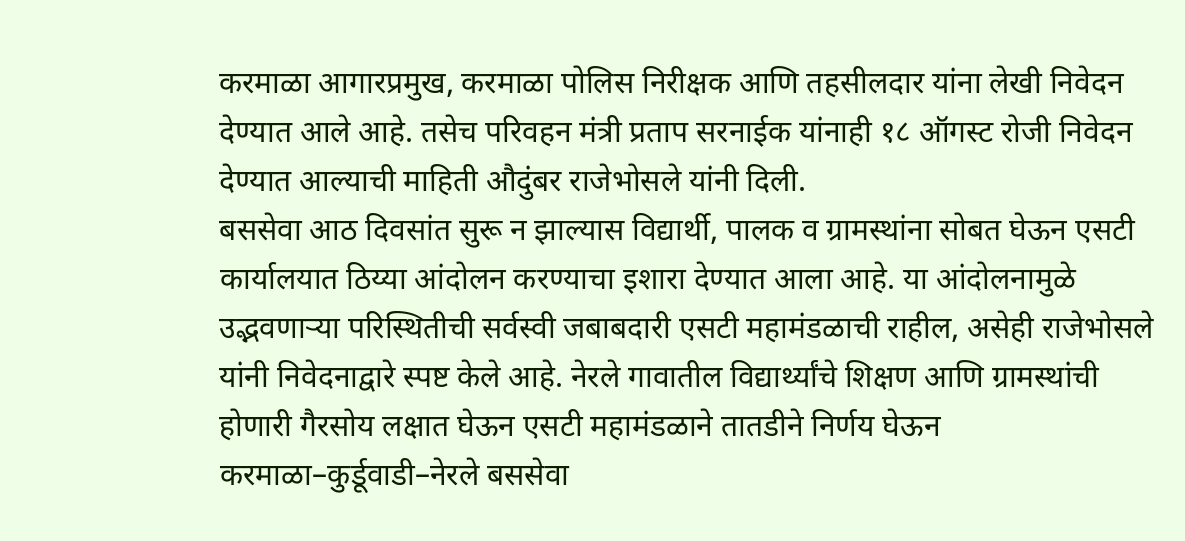करमाळा आगारप्रमुख, करमाळा पोलिस निरीक्षक आणि तहसीलदार यांना लेखी निवेदन देण्यात आले आहे. तसेच परिवहन मंत्री प्रताप सरनाईक यांनाही १८ ऑगस्ट रोजी निवेदन देण्यात आल्याची माहिती औदुंबर राजेभोसले यांनी दिली.
बससेवा आठ दिवसांत सुरू न झाल्यास विद्यार्थी, पालक व ग्रामस्थांना सोबत घेऊन एसटी कार्यालयात ठिय्या आंदोलन करण्याचा इशारा देण्यात आला आहे. या आंदोलनामुळे उद्भवणाऱ्या परिस्थितीची सर्वस्वी जबाबदारी एसटी महामंडळाची राहील, असेही राजेभोसले यांनी निवेदनाद्वारे स्पष्ट केले आहे. नेरले गावातील विद्यार्थ्यांचे शिक्षण आणि ग्रामस्थांची होणारी गैरसोय लक्षात घेऊन एसटी महामंडळाने तातडीने निर्णय घेऊन करमाळा–कुर्डूवाडी–नेरले बससेवा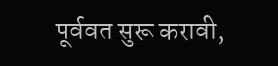पूर्ववत सुरू करावी,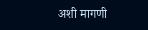अशी मागणी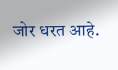जोर धरत आहे.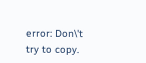error: Don\'t try to copy.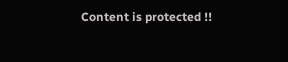Content is protected !!